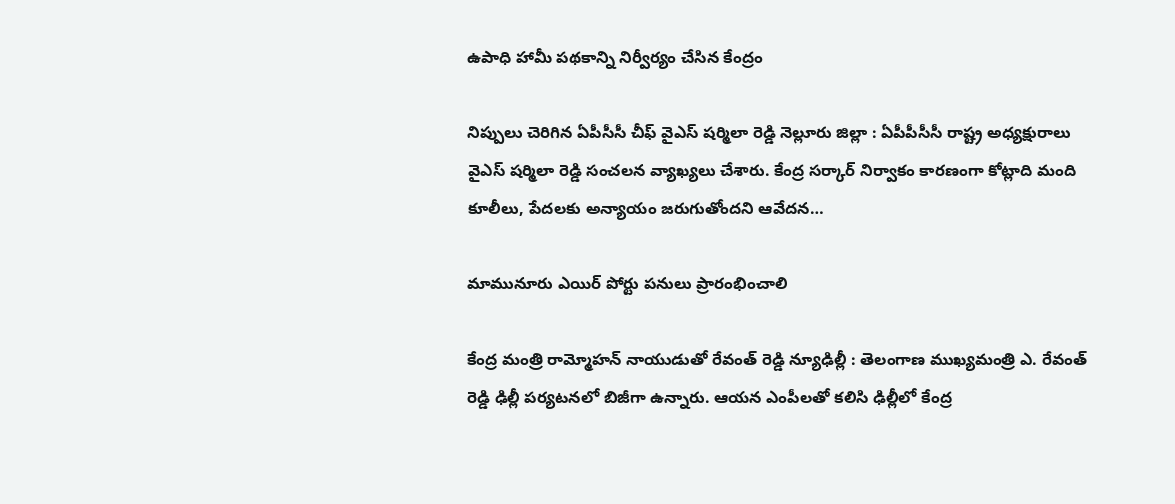ఉపాధి హామీ ప‌థ‌కాన్ని నిర్వీర్యం చేసిన కేంద్రం

నిప్పులు చెరిగిన ఏపీసీసీ చీఫ్ వైఎస్ ష‌ర్మిలా రెడ్డి నెల్లూరు జిల్లా : ఏపీపీసీసీ రాష్ట్ర అధ్య‌క్షురాలు వైఎస్ ష‌ర్మిలా రెడ్డి సంచ‌ల‌న వ్యాఖ్య‌లు చేశారు. కేంద్ర స‌ర్కార్ నిర్వాకం కార‌ణంగా కోట్లాది మంది కూలీలు, పేద‌ల‌కు అన్యాయం జ‌రుగుతోంద‌ని ఆవేద‌న…

మామునూరు ఎయిర్ పోర్టు ప‌నులు ప్రారంభించాలి

కేంద్ర మంత్రి రామ్మోహ‌న్ నాయుడుతో రేవంత్ రెడ్డి న్యూఢిల్లీ : తెలంగాణ ముఖ్య‌మంత్రి ఎ. రేవంత్ రెడ్డి ఢిల్లీ ప‌ర్య‌ట‌న‌లో బిజీగా ఉన్నారు. ఆయ‌న ఎంపీల‌తో క‌లిసి ఢిల్లీలో కేంద్ర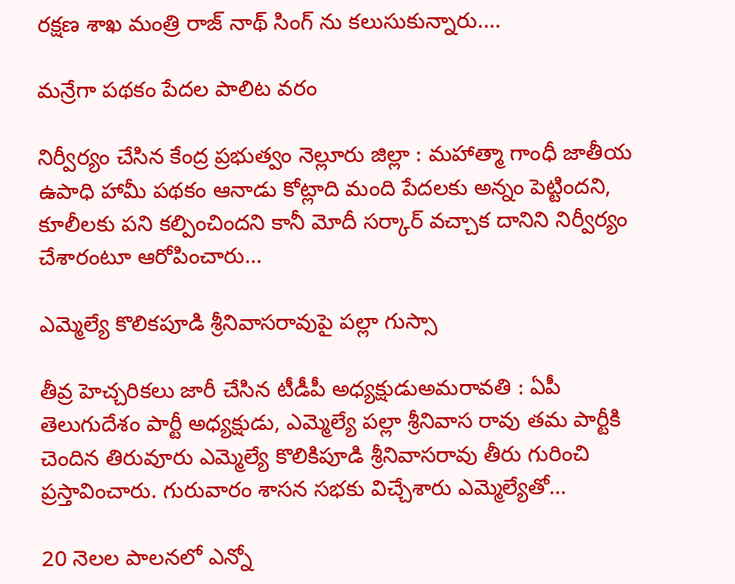రక్ష‌ణ శాఖ మంత్రి రాజ్ నాథ్ సింగ్ ను క‌లుసుకున్నారు.…

మ‌న్రేగా ప‌థ‌కం పేద‌ల పాలిట వ‌రం

నిర్వీర్యం చేసిన కేంద్ర ప్ర‌భుత్వం నెల్లూరు జిల్లా : మ‌హాత్మా గాంధీ జాతీయ ఉపాధి హామీ ప‌థ‌కం ఆనాడు కోట్లాది మంది పేద‌ల‌కు అన్నం పెట్టింద‌ని, కూలీల‌కు ప‌ని క‌ల్పించింద‌ని కానీ మోదీ స‌ర్కార్ వ‌చ్చాక దానిని నిర్వీర్యం చేశారంటూ ఆరోపించారు…

ఎమ్మెల్యే కొలిక‌పూడి శ్రీ‌నివాస‌రావుపై ప‌ల్లా గుస్సా

తీవ్ర హెచ్చ‌రిక‌లు జారీ చేసిన టీడీపీ అధ్య‌క్షుడుఅమ‌రావ‌తి : ఏపీ తెలుగుదేశం పార్టీ అధ్య‌క్షుడు, ఎమ్మెల్యే ప‌ల్లా శ్రీ‌నివాస రావు త‌మ పార్టీకి చెందిన తిరువూరు ఎమ్మెల్యే కొలికిపూడి శ్రీ‌నివాస‌రావు తీరు గురించి ప్ర‌స్తావించారు. గురువారం శాస‌న స‌భ‌కు విచ్చేశారు ఎమ్మెల్యేతో…

20 నెలల పాలనలో ఎన్నో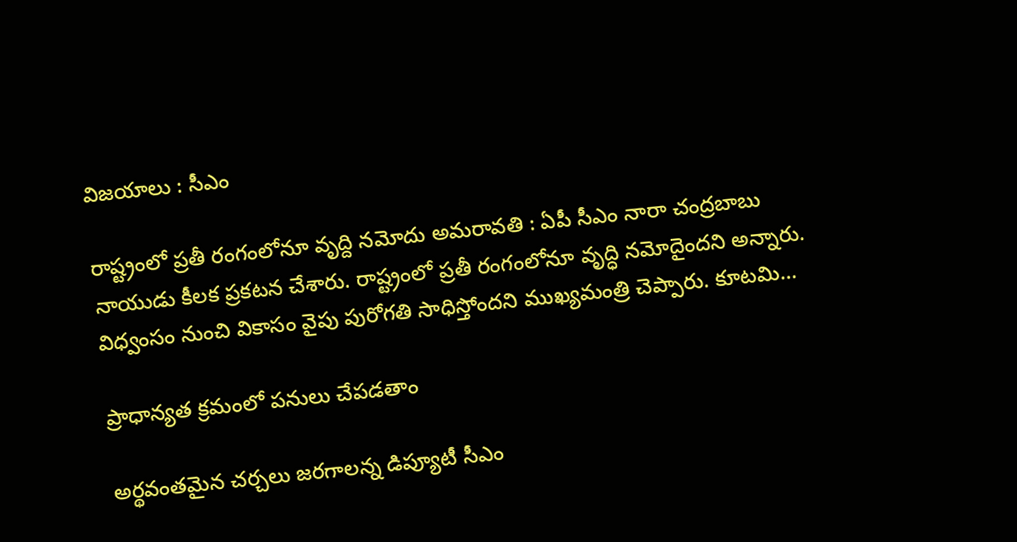విజయాలు : సీఎం

రాష్ట్రంలో ప్ర‌తీ రంగంలోనూ వృద్ది న‌మోదు అమ‌రావ‌తి : ఏపీ సీఎం నారా చంద్ర‌బాబు నాయుడు కీల‌క ప్ర‌క‌ట‌న చేశారు. రాష్ట్రంలో ప్రతీ రంగంలోనూ వృద్ధి నమోదైందని అన్నారు. విధ్వంసం నుంచి వికాసం వైపు పురోగతి సాధిస్తోందని ముఖ్యమంత్రి చెప్పారు. కూటమి…

ప్రాధాన్య‌త క్ర‌మంలో ప‌నులు చేప‌డ‌తాం

అర్థవంతమైన చర్చలు జరగాల‌న్న డిప్యూటీ సీఎం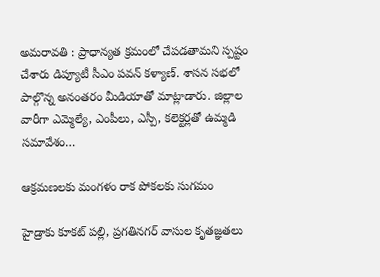అమ‌రావ‌తి : ప్రాధాన్య‌త క్ర‌మంలో చేప‌డ‌తామ‌ని స్ప‌ష్టం చేశారు డిప్యూటీ సీఎం ప‌వ‌న్ క‌ళ్యాణ్. శాస‌న స‌భ‌లో పాల్గొన్న అనంత‌రం మీడియాతో మాట్లాడారు. జిల్లాల వారీగా ఎమ్మెల్యే, ఎంపీలు, ఎస్పీ, కలెక్టర్లతో ఉమ్మడి సమావేశం…

ఆక్ర‌మ‌ణ‌లకు మంగ‌ళం రాక పోక‌ల‌కు సుగ‌మం

హైడ్రాకు కూక‌ట్ ప‌ల్లి, ప్ర‌గ‌తిన‌గ‌ర్ వాసుల కృత‌జ్ఞ‌త‌లు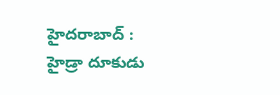హైద‌రాబాద్ : హైడ్రా దూకుడు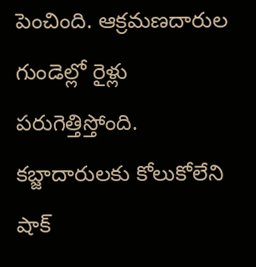పెంచింది. ఆక్ర‌మ‌ణ‌దారుల గుండెల్లో రైళ్లు ప‌రుగెత్తిస్తోంది. క‌బ్జాదారులకు కోలుకోలేని షాక్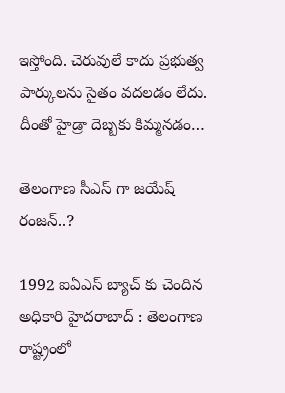ఇస్తోంది. చెరువులే కాదు ప్ర‌భుత్వ పార్కుల‌ను సైతం వ‌ద‌ల‌డం లేదు. దీంతో హైడ్రా దెబ్బ‌కు కిమ్మ‌న‌డం…

తెలంగాణ సీఎస్ గా జ‌యేష్ రంజ‌న్..?

1992 ఐఏఎస్ బ్యాచ్ కు చెందిన అధికారి హైద‌రాబాద్ : తెలంగాణ రాష్ట్రంలో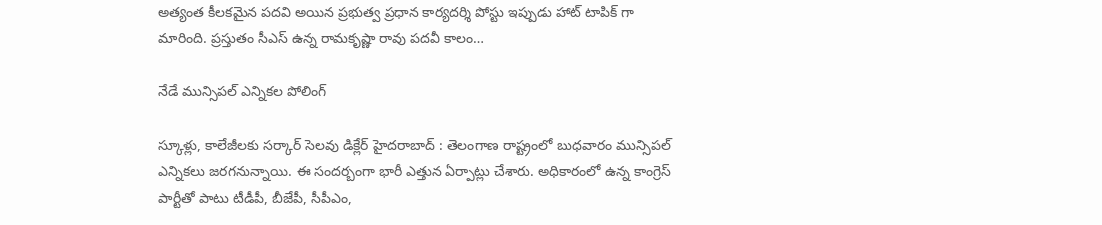అత్యంత కీల‌క‌మైన ప‌ద‌వి అయిన ప్ర‌భుత్వ ప్ర‌ధాన కార్య‌ద‌ర్శి పోస్టు ఇప్పుడు హాట్ టాపిక్ గా మారింది. ప్ర‌స్తుతం సీఎస్ ఉన్న రామ‌కృష్ణా రావు ప‌ద‌వీ కాలం…

నేడే మున్సిప‌ల్ ఎన్నిక‌ల‌ పోలింగ్

స్కూళ్లు, కాలేజీల‌కు స‌ర్కార్ సెల‌వు డిక్లేర్ హైద‌రాబాద్ : తెలంగాణ రాష్ట్రంలో బుధ‌వారం మున్సిప‌ల్ ఎన్నిక‌లు జ‌ర‌గ‌నున్నాయి. ఈ సంద‌ర్బంగా భారీ ఎత్తున ఏర్పాట్లు చేశారు. అధికారంలో ఉన్న కాంగ్రెస్ పార్టీతో పాటు టీడీపీ, బీజేపీ, సీపీఎం,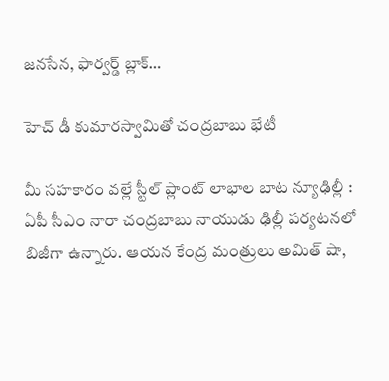జ‌న‌సేన‌, ఫార్వ‌ర్డ్ బ్లాక్…

హెచ్ ‌డీ కుమారస్వామితో చంద్ర‌బాబు భేటీ

మీ స‌హ‌కారం వ‌ల్లే స్టీల్ ప్లాంట్ లాభాల బాట న్యూఢిల్లీ : ఏపీ సీఎం నారా చంద్ర‌బాబు నాయుడు ఢిల్లీ ప‌ర్య‌ట‌న‌లో బిజీగా ఉన్నారు. ఆయ‌న కేంద్ర మంత్రులు అమిత్ షా,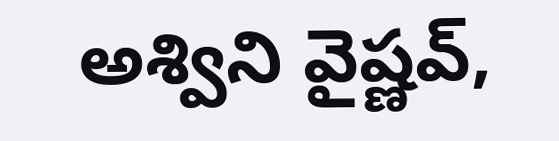అశ్విని వైష్ణ‌వ్,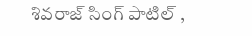శివ‌రాజ్ సింగ్ పాటిల్ ,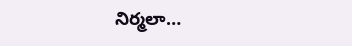నిర్మలా…